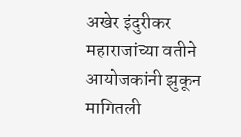अखेर इंदुरीकर महाराजांच्या वतीने आयोजकांनी झुकून मागितली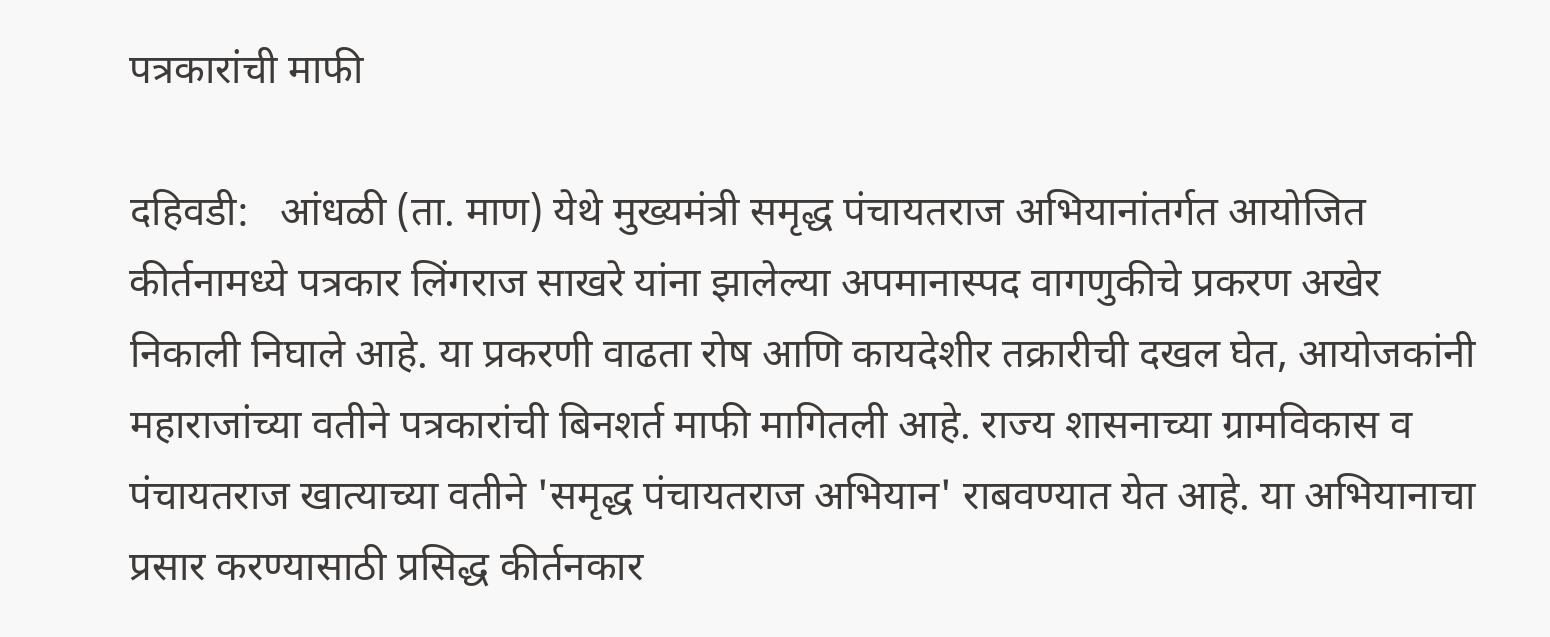पत्रकारांची माफी

दहिवडी:   आंधळी (ता. माण) येथे मुख्यमंत्री समृद्ध पंचायतराज अभियानांतर्गत आयोजित कीर्तनामध्ये पत्रकार लिंगराज साखरे यांना झालेल्या अपमानास्पद वागणुकीचे प्रकरण अखेर निकाली निघाले आहे. या प्रकरणी वाढता रोष आणि कायदेशीर तक्रारीची दखल घेत, आयोजकांनी महाराजांच्या वतीने पत्रकारांची बिनशर्त माफी मागितली आहे. राज्य शासनाच्या ग्रामविकास व पंचायतराज खात्याच्या वतीने 'समृद्ध पंचायतराज अभियान' राबवण्यात येत आहे. या अभियानाचा प्रसार करण्यासाठी प्रसिद्ध कीर्तनकार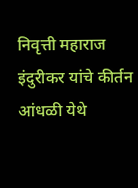निवृत्ती महाराज इंदुरीकर यांचे कीर्तन आंधळी येथे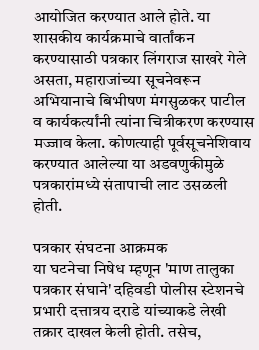आयोजित करण्यात आले होते. या शासकीय कार्यक्रमाचे वार्तांकन करण्यासाठी पत्रकार लिंगराज साखरे गेले असता, महाराजांच्या सूचनेवरून अभियानाचे बिभीषण मंगसुळकर पाटील व कार्यकर्त्यांनी त्यांना चित्रीकरण करण्यास मज्जाव केला. कोणत्याही पूर्वसूचनेशिवाय करण्यात आलेल्या या अडवणुकीमुळे पत्रकारांमध्ये संतापाची लाट उसळली होती.

पत्रकार संघटना आक्रमक
या घटनेचा निषेध म्हणून 'माण तालुका पत्रकार संघाने' दहिवडी पोलीस स्टेशनचे प्रभारी दत्तात्रय दराडे यांच्याकडे लेखी तक्रार दाखल केली होती. तसेच,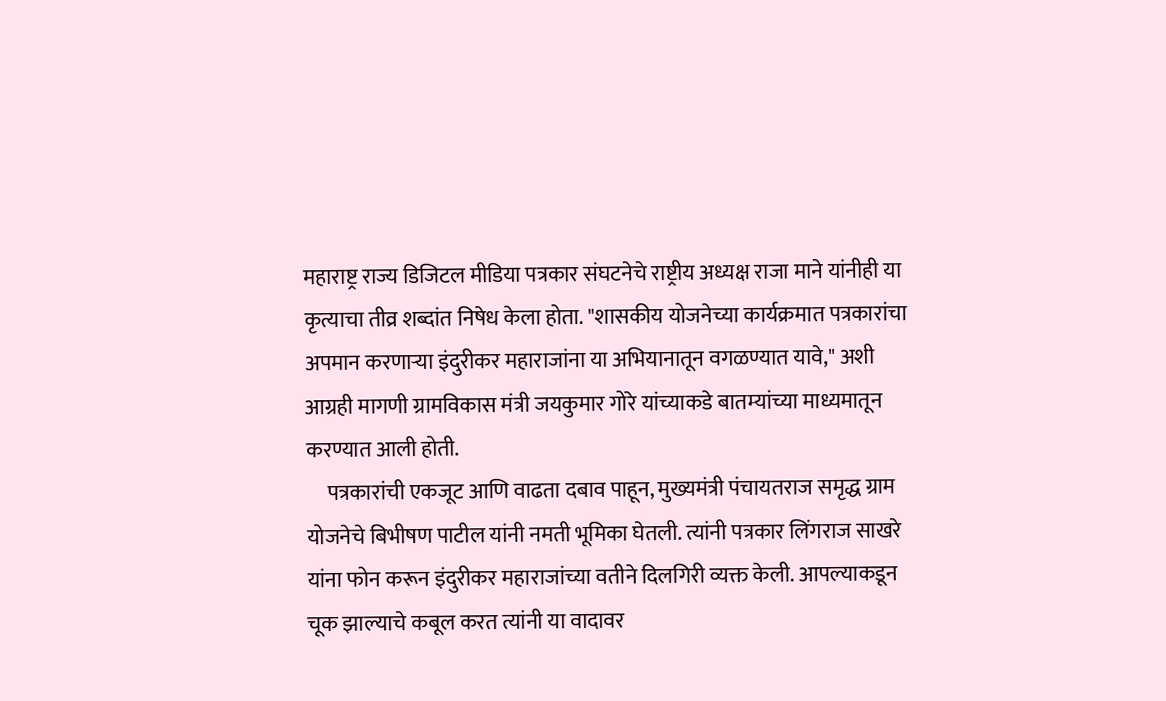महाराष्ट्र राज्य डिजिटल मीडिया पत्रकार संघटनेचे राष्ट्रीय अध्यक्ष राजा माने यांनीही या कृत्याचा तीव्र शब्दांत निषेध केला होता. "शासकीय योजनेच्या कार्यक्रमात पत्रकारांचा अपमान करणाऱ्या इंदुरीकर महाराजांना या अभियानातून वगळण्यात यावे," अशी आग्रही मागणी ग्रामविकास मंत्री जयकुमार गोरे यांच्याकडे बातम्यांच्या माध्यमातून करण्यात आली होती.
     पत्रकारांची एकजूट आणि वाढता दबाव पाहून, मुख्यमंत्री पंचायतराज समृद्ध ग्राम योजनेचे बिभीषण पाटील यांनी नमती भूमिका घेतली. त्यांनी पत्रकार लिंगराज साखरे यांना फोन करून इंदुरीकर महाराजांच्या वतीने दिलगिरी व्यक्त केली. आपल्याकडून चूक झाल्याचे कबूल करत त्यांनी या वादावर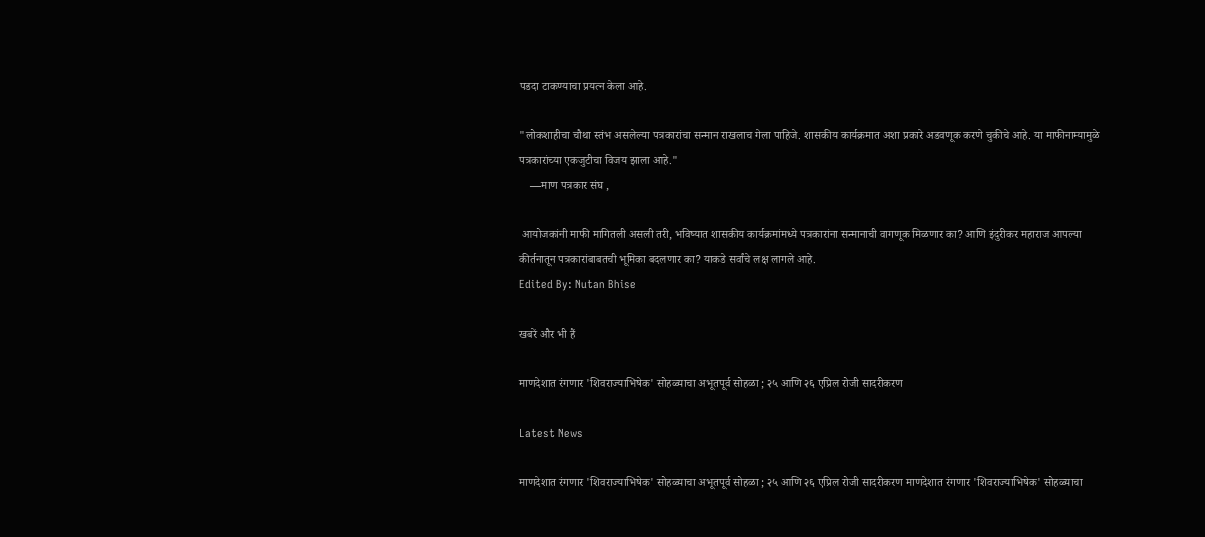पडदा टाकण्याचा प्रयत्न केला आहे.

"लोकशाहीचा चौथा स्तंभ असलेल्या पत्रकारांचा सन्मान राखलाच गेला पाहिजे. शासकीय कार्यक्रमात अशा प्रकारे अडवणूक करणे चुकीचे आहे. या माफीनाम्यामुळे पत्रकारांच्या एकजुटीचा विजय झाला आहे."
    —माण पत्रकार संघ ,

 आयोजकांनी माफी मागितली असली तरी, भविष्यात शासकीय कार्यक्रमांमध्ये पत्रकारांना सन्मानाची वागणूक मिळणार का? आणि इंदुरीकर महाराज आपल्या कीर्तनातून पत्रकारांबाबतची भूमिका बदलणार का? याकडे सर्वांचे लक्ष लागले आहे.
Edited By: Nutan Bhise

खबरें और भी हैं

माणदेशात रंगणार 'शिवराज्याभिषेक' सोहळ्याचा अभूतपूर्व सोहळा ; २५ आणि २६ एप्रिल रोजी सादरीकरण

Latest News

माणदेशात रंगणार 'शिवराज्याभिषेक' सोहळ्याचा अभूतपूर्व सोहळा ; २५ आणि २६ एप्रिल रोजी सादरीकरण माणदेशात रंगणार 'शिवराज्याभिषेक' सोहळ्याचा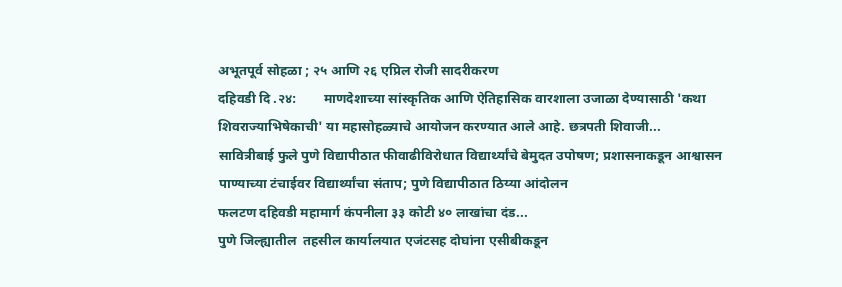अभूतपूर्व सोहळा ; २५ आणि २६ एप्रिल रोजी सादरीकरण
दहिवडी दि .२४:        माणदेशाच्या सांस्कृतिक आणि ऐतिहासिक वारशाला उजाळा देण्यासाठी 'कथा शिवराज्याभिषेकाची' या महासोहळ्याचे आयोजन करण्यात आले आहे. छत्रपती शिवाजी...
सावित्रीबाई फुले पुणे विद्यापीठात फीवाढीविरोधात विद्यार्थ्यांचे बेमुदत उपोषण; प्रशासनाकडून आश्वासन
पाण्याच्या टंचाईवर विद्यार्थ्यांचा संताप; पुणे विद्यापीठात ठिय्या आंदोलन
फलटण दहिवडी महामार्ग कंपनीला ३३ कोटी ४० लाखांचा दंड...
पुणे जिल्ह्यातील  तहसील कार्यालयात एजंटसह दोघांना एसीबीकडून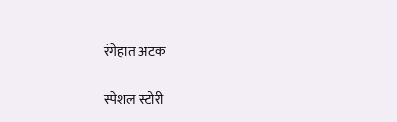रंगेहात अटक

स्पेशल स्टोरी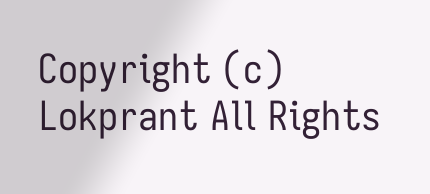Copyright (c) Lokprant All Rights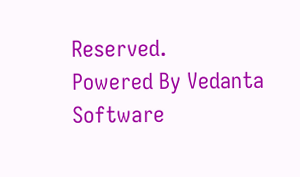Reserved.
Powered By Vedanta Software